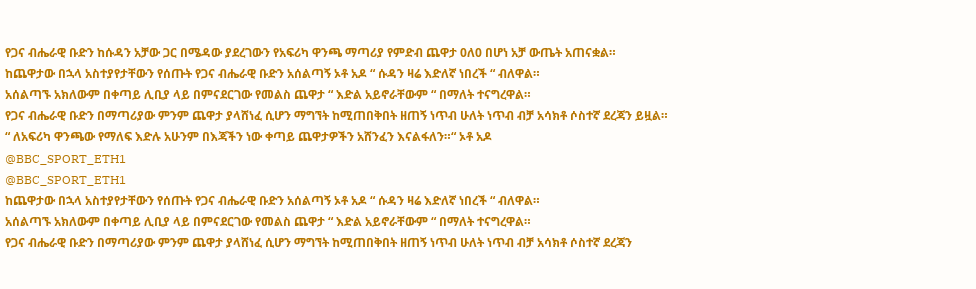የጋና ብሔራዊ ቡድን ከሱዳን አቻው ጋር በሜዳው ያደረገውን የአፍሪካ ዋንጫ ማጣሪያ የምድብ ጨዋታ 0ለ0 በሆነ አቻ ውጤት አጠናቋል።
ከጨዋታው በኋላ አስተያየታቸውን የሰጡት የጋና ብሔራዊ ቡድን አሰልጣኝ ኦቶ አዶ “ ሱዳን ዛሬ እድለኛ ነበረች “ ብለዋል።
አሰልጣኙ አክለውም በቀጣይ ሊቢያ ላይ በምናደርገው የመልስ ጨዋታ “ እድል አይኖራቸውም “ በማለት ተናግረዋል።
የጋና ብሔራዊ ቡድን በማጣሪያው ምንም ጨዋታ ያላሸነፈ ሲሆን ማግኘት ከሚጠበቅበት ዘጠኝ ነጥብ ሁለት ነጥብ ብቻ አሳክቶ ሶስተኛ ደረጃን ይዟል።
“ ለአፍሪካ ዋንጫው የማለፍ እድሉ አሁንም በእጃችን ነው ቀጣይ ጨዋታዎችን አሸንፈን እናልፋለን።“ ኦቶ አዶ
@BBC_SPORT_ETH1
@BBC_SPORT_ETH1
ከጨዋታው በኋላ አስተያየታቸውን የሰጡት የጋና ብሔራዊ ቡድን አሰልጣኝ ኦቶ አዶ “ ሱዳን ዛሬ እድለኛ ነበረች “ ብለዋል።
አሰልጣኙ አክለውም በቀጣይ ሊቢያ ላይ በምናደርገው የመልስ ጨዋታ “ እድል አይኖራቸውም “ በማለት ተናግረዋል።
የጋና ብሔራዊ ቡድን በማጣሪያው ምንም ጨዋታ ያላሸነፈ ሲሆን ማግኘት ከሚጠበቅበት ዘጠኝ ነጥብ ሁለት ነጥብ ብቻ አሳክቶ ሶስተኛ ደረጃን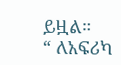ይዟል።
“ ለአፍሪካ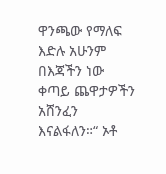ዋንጫው የማለፍ እድሉ አሁንም በእጃችን ነው ቀጣይ ጨዋታዎችን አሸንፈን እናልፋለን።“ ኦቶ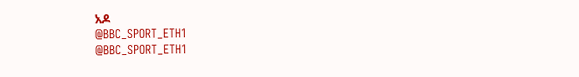አዶ
@BBC_SPORT_ETH1
@BBC_SPORT_ETH1